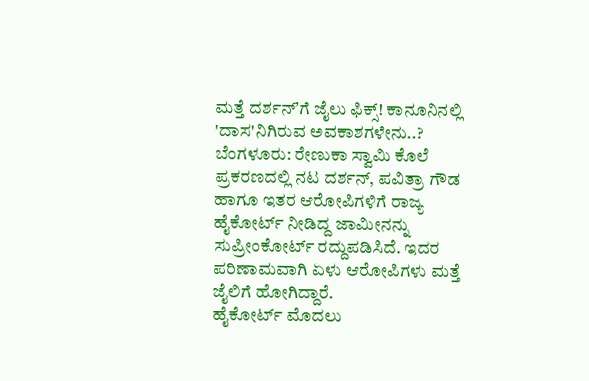ಮತ್ತೆ ದರ್ಶನ್ʼಗೆ ಜೈಲು ಫಿಕ್ಸ್! ಕಾನೂನಿನಲ್ಲಿ 'ದಾಸ'ನಿಗಿರುವ ಅವಕಾಶಗಳೇನು..?
ಬೆಂಗಳೂರು: ರೇಣುಕಾ ಸ್ವಾಮಿ ಕೊಲೆ ಪ್ರಕರಣದಲ್ಲಿ ನಟ ದರ್ಶನ್, ಪವಿತ್ರಾ ಗೌಡ ಹಾಗೂ ಇತರ ಆರೋಪಿಗಳಿಗೆ ರಾಜ್ಯ ಹೈಕೋರ್ಟ್ ನೀಡಿದ್ದ ಜಾಮೀನನ್ನು ಸುಪ್ರೀಂಕೋರ್ಟ್ ರದ್ದುಪಡಿಸಿದೆ. ಇದರ ಪರಿಣಾಮವಾಗಿ ಏಳು ಆರೋಪಿಗಳು ಮತ್ತೆ ಜೈಲಿಗೆ ಹೋಗಿದ್ದಾರೆ.
ಹೈಕೋರ್ಟ್ ಮೊದಲು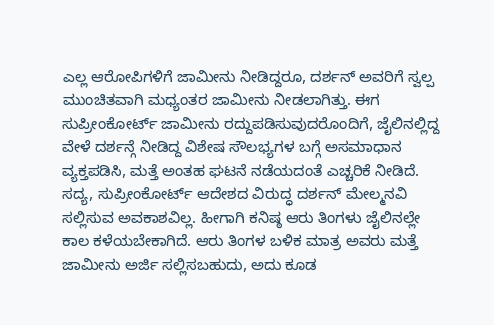ಎಲ್ಲ ಆರೋಪಿಗಳಿಗೆ ಜಾಮೀನು ನೀಡಿದ್ದರೂ, ದರ್ಶನ್ ಅವರಿಗೆ ಸ್ವಲ್ಪ ಮುಂಚಿತವಾಗಿ ಮಧ್ಯಂತರ ಜಾಮೀನು ನೀಡಲಾಗಿತ್ತು. ಈಗ ಸುಪ್ರೀಂಕೋರ್ಟ್ ಜಾಮೀನು ರದ್ದುಪಡಿಸುವುದರೊಂದಿಗೆ, ಜೈಲಿನಲ್ಲಿದ್ದ ವೇಳೆ ದರ್ಶನ್ಗೆ ನೀಡಿದ್ದ ವಿಶೇಷ ಸೌಲಭ್ಯಗಳ ಬಗ್ಗೆ ಅಸಮಾಧಾನ ವ್ಯಕ್ತಪಡಿಸಿ, ಮತ್ತೆ ಅಂತಹ ಘಟನೆ ನಡೆಯದಂತೆ ಎಚ್ಚರಿಕೆ ನೀಡಿದೆ.
ಸದ್ಯ, ಸುಪ್ರೀಂಕೋರ್ಟ್ ಆದೇಶದ ವಿರುದ್ಧ ದರ್ಶನ್ ಮೇಲ್ಮನವಿ ಸಲ್ಲಿಸುವ ಅವಕಾಶವಿಲ್ಲ. ಹೀಗಾಗಿ ಕನಿಷ್ಠ ಆರು ತಿಂಗಳು ಜೈಲಿನಲ್ಲೇ ಕಾಲ ಕಳೆಯಬೇಕಾಗಿದೆ. ಆರು ತಿಂಗಳ ಬಳಿಕ ಮಾತ್ರ ಅವರು ಮತ್ತೆ ಜಾಮೀನು ಅರ್ಜಿ ಸಲ್ಲಿಸಬಹುದು, ಅದು ಕೂಡ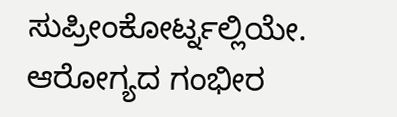ಸುಪ್ರೀಂಕೋರ್ಟ್ನಲ್ಲಿಯೇ.
ಆರೋಗ್ಯದ ಗಂಭೀರ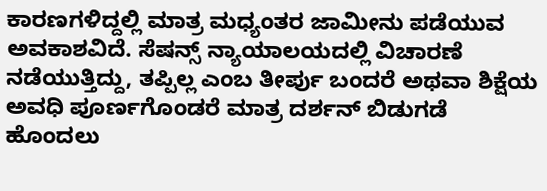ಕಾರಣಗಳಿದ್ದಲ್ಲಿ ಮಾತ್ರ ಮಧ್ಯಂತರ ಜಾಮೀನು ಪಡೆಯುವ ಅವಕಾಶವಿದೆ. ಸೆಷನ್ಸ್ ನ್ಯಾಯಾಲಯದಲ್ಲಿ ವಿಚಾರಣೆ ನಡೆಯುತ್ತಿದ್ದು, ತಪ್ಪಿಲ್ಲ ಎಂಬ ತೀರ್ಪು ಬಂದರೆ ಅಥವಾ ಶಿಕ್ಷೆಯ ಅವಧಿ ಪೂರ್ಣಗೊಂಡರೆ ಮಾತ್ರ ದರ್ಶನ್ ಬಿಡುಗಡೆ ಹೊಂದಲು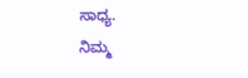ಸಾಧ್ಯ.
ನಿಮ್ಮ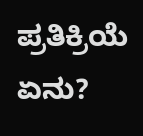ಪ್ರತಿಕ್ರಿಯೆ ಏನು?